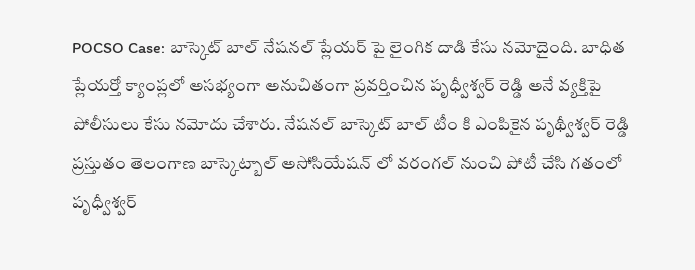POCSO Case: బాస్కెట్ బాల్ నేషనల్ ప్లేయర్ పై లైంగిక దాడి కేసు నమోదైంది. బాధిత ప్లేయర్తో క్యాంప్లలో అసభ్యంగా అనుచితంగా ప్రవర్తించిన పృధ్వీశ్వర్ రెడ్డి అనే వ్యక్తిపై పోలీసులు కేసు నమోదు చేశారు. నేషనల్ బాస్కెట్ బాల్ టీం కి ఎంపికైన పృథ్వీశ్వర్ రెడ్డి ప్రస్తుతం తెలంగాణ బాస్కెట్బాల్ అసోసియేషన్ లో వరంగల్ నుంచి పోటీ చేసి గతంలో పృధ్వీశ్వర్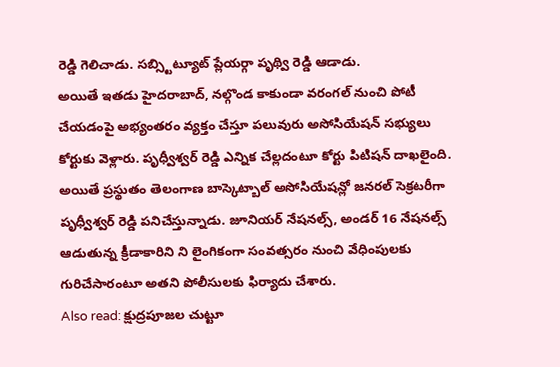రెడ్డి గెలిచాడు. సబ్స్టిట్యూట్ ప్లేయర్గా పృథ్వి రెడ్డి ఆడాడు.
అయితే ఇతడు హైదరాబాద్, నల్గొండ కాకుండా వరంగల్ నుంచి పోటీ చేయడంపై అభ్యంతరం వ్యక్తం చేస్తూ పలువురు అసోసియేషన్ సభ్యులు కోర్టుకు వెళ్లారు. పృధ్వీశ్వర్ రెడ్డి ఎన్నిక చేల్లదంటూ కోర్టు పిటిషన్ దాఖలైంది. అయితే ప్రస్థుతం తెలంగాణ బాస్కెట్బాల్ అసోసియేషన్లో జనరల్ సెక్రటరీగా పృధ్వీశ్వర్ రెడ్డి పనిచేస్తున్నాడు. జూనియర్ నేషనల్స్, అండర్ 16 నేషనల్స్ ఆడుతున్న క్రీడాకారిని ని లైంగికంగా సంవత్సరం నుంచి వేధింపులకు గురిచేసారంటూ అతని పోలీసులకు ఫిర్యాదు చేశారు.
Also read: క్షుద్రపూజల చుట్టూ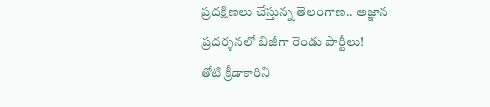ప్రదక్షిణలు చేస్తున్న తెలంగాణ.. అజ్ఞాన ప్రదర్శనలో బిజీగా రెండు పార్టీలు!
తోటి క్రీడాకారిని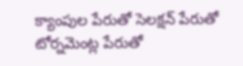క్యాంపుల పేరుతో సెలక్షన్ పేరుతో టోర్నమెంట్ల పేరుతో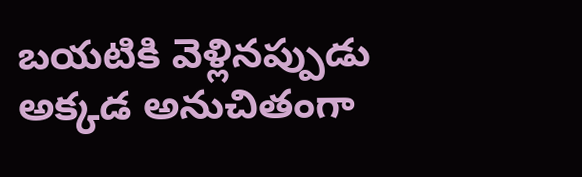బయటికి వెళ్లినప్పుడు అక్కడ అనుచితంగా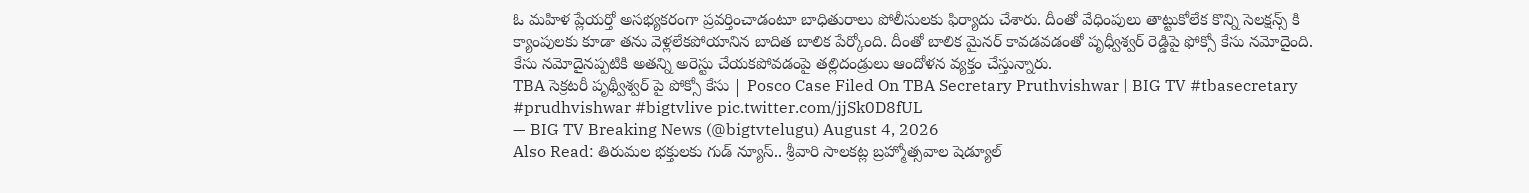ఓ మహిళ ప్లేయర్తో అసభ్యకరంగా ప్రవర్తించాడంటూ బాధితురాలు పోలీసులకు ఫిర్యాదు చేశారు. దీంతో వేధింపులు తాట్టుకోలేక కొన్ని సెలక్షన్స్ కి క్యాంపులకు కూడా తను వెళ్లలేకపోయానిన బాదిత బాలిక పేర్కోంది. దీంతో బాలిక మైనర్ కావడవడంతో పృధ్వీశ్వర్ రెడ్డిపై ఫోక్సో కేసు నమోదైంది. కేసు నమోదైనప్పటికి అతన్ని అరెస్టు చేయకపోవడంపై తల్లిదండ్రులు ఆందోళన వ్యక్తం చేస్తున్నారు.
TBA సెక్రటరీ పృథ్వీశ్వర్ పై పోక్సో కేసు | Posco Case Filed On TBA Secretary Pruthvishwar | BIG TV #tbasecretary #prudhvishwar #bigtvlive pic.twitter.com/jjSk0D8fUL
— BIG TV Breaking News (@bigtvtelugu) August 4, 2026
Also Read: తిరుమల భక్తులకు గుడ్ న్యూస్.. శ్రీవారి సాలకట్ల బ్రహ్మోత్సవాల షెడ్యూల్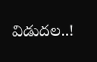విడుదల..!